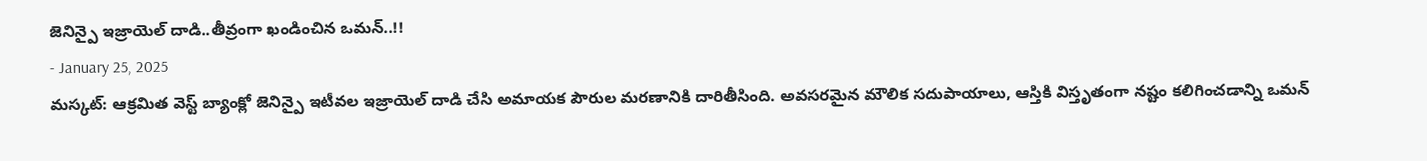జెనిన్పై ఇజ్రాయెల్ దాడి..తీవ్రంగా ఖండించిన ఒమన్..!!
- January 25, 2025
మస్కట్: ఆక్రమిత వెస్ట్ బ్యాంక్లో జెనిన్పై ఇటీవల ఇజ్రాయెల్ దాడి చేసి అమాయక పౌరుల మరణానికి దారితీసింది. అవసరమైన మౌలిక సదుపాయాలు, ఆస్తికి విస్తృతంగా నష్టం కలిగించడాన్ని ఒమన్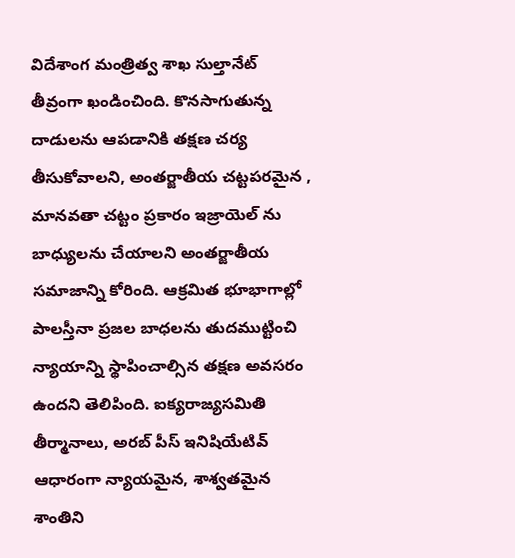విదేశాంగ మంత్రిత్వ శాఖ సుల్తానేట్ తీవ్రంగా ఖండించింది. కొనసాగుతున్న దాడులను ఆపడానికి తక్షణ చర్య తీసుకోవాలని, అంతర్జాతీయ చట్టపరమైన , మానవతా చట్టం ప్రకారం ఇజ్రాయెల్ ను బాధ్యులను చేయాలని అంతర్జాతీయ సమాజాన్ని కోరింది. ఆక్రమిత భూభాగాల్లో పాలస్తీనా ప్రజల బాధలను తుదముట్టించి న్యాయాన్ని స్థాపించాల్సిన తక్షణ అవసరం ఉందని తెలిపింది. ఐక్యరాజ్యసమితి తీర్మానాలు, అరబ్ పీస్ ఇనిషియేటివ్ ఆధారంగా న్యాయమైన, శాశ్వతమైన శాంతిని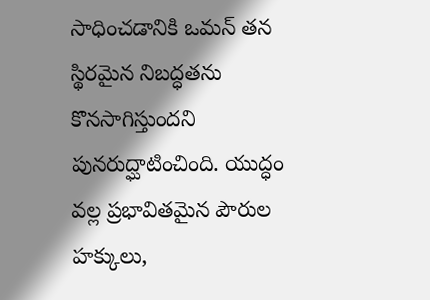సాధించడానికి ఒమన్ తన స్థిరమైన నిబద్ధతను కొనసాగిస్తుందని పునరుద్ఘాటించింది. యుద్ధం వల్ల ప్రభావితమైన పౌరుల హక్కులు,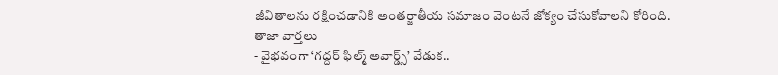జీవితాలను రక్షించడానికి అంతర్జాతీయ సమాజం వెంటనే జోక్యం చేసుకోవాలని కోరింది.
తాజా వార్తలు
- వైభవంగా ‘గద్దర్ ఫిల్మ్ అవార్డ్స్’ వేడుక..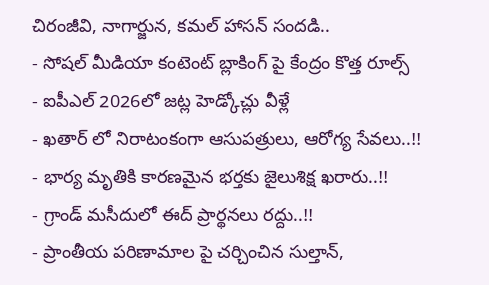చిరంజీవి, నాగార్జున, కమల్ హాసన్ సందడి..
- సోషల్ మీడియా కంటెంట్ బ్లాకింగ్ పై కేంద్రం కొత్త రూల్స్
- ఐపీఎల్ 2026లో జట్ల హెడ్కోచ్లు వీళ్లే
- ఖతార్ లో నిరాటంకంగా ఆసుపత్రులు, ఆరోగ్య సేవలు..!!
- భార్య మృతికి కారణమైన భర్తకు జైలుశిక్ష ఖరారు..!!
- గ్రాండ్ మసీదులో ఈద్ ప్రార్థనలు రద్దు..!!
- ప్రాంతీయ పరిణామాల పై చర్చించిన సుల్తాన్,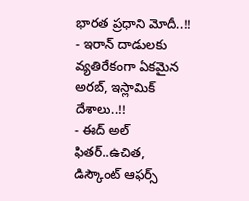భారత ప్రధాని మోదీ..!!
- ఇరాన్ దాడులకు వ్యతిరేకంగా ఏకమైన అరబ్, ఇస్లామిక్ దేశాలు..!!
- ఈద్ అల్ ఫితర్..ఉచిత, డిస్కౌంట్ ఆఫర్స్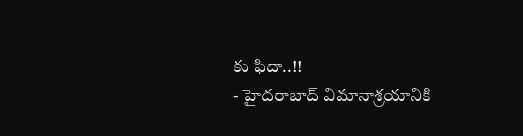కు ఫిదా..!!
- హైదరాబాద్ విమానాశ్రయానికి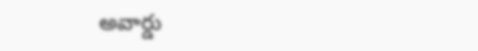అవార్డు